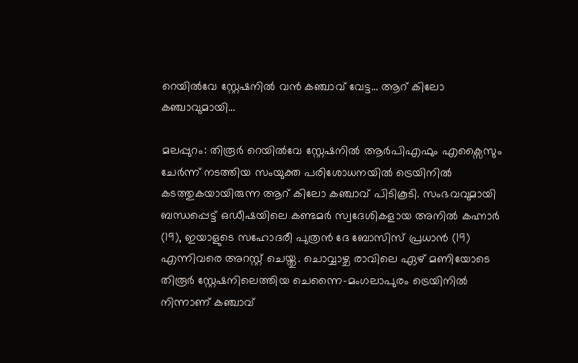റെയിൽവേ സ്റ്റേഷനിൽ വൻ കഞ്ചാവ് വേട്ട… ആറ് കിലോ കഞ്ചാവുമായി…

മലപ്പുറം: തിരൂർ റെയിൽവേ സ്റ്റേഷനിൽ ആർപിഎഫും എക്സൈസും ചേർന്ന് നടത്തിയ സംയുക്ത പരിശോധനയിൽ ട്രെയിനിൽ കടത്തുകയായിരുന്ന ആറ് കിലോ കഞ്ചാവ് പിടികൂടി. സംഭവവുമായി ബന്ധപ്പെട്ട് ഒഡീഷയിലെ കണ്ടമർ സ്വദേശികളായ അനിൽ കഹ്നാർ (19), ഇയാളുടെ സഹോദരീ പുത്രൻ ദേ ബോസിസ് പ്രധാൻ (19) എന്നിവരെ അറസ്റ്റ് ചെയ്തു. ചൊവ്വാഴ്ച രാവിലെ ഏഴ് മണിയോടെ തിരൂർ സ്റ്റേഷനിലെത്തിയ ചെന്നൈ-മംഗലാപുരം ട്രെയിനിൽ നിന്നാണ് കഞ്ചാവ്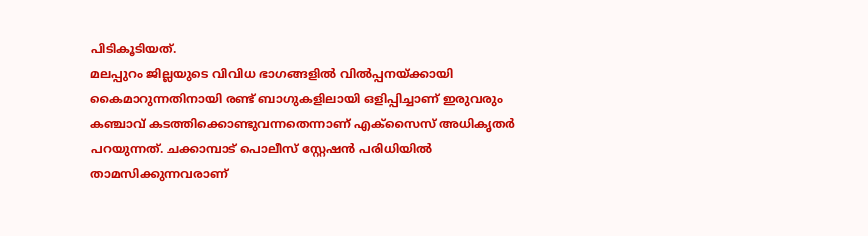പിടികൂടിയത്.
മലപ്പുറം ജില്ലയുടെ വിവിധ ഭാഗങ്ങളിൽ വിൽപ്പനയ്ക്കായി കൈമാറുന്നതിനായി രണ്ട് ബാഗുകളിലായി ഒളിപ്പിച്ചാണ് ഇരുവരും കഞ്ചാവ് കടത്തിക്കൊണ്ടുവന്നതെന്നാണ് എക്സൈസ് അധികൃതർ പറയുന്നത്. ചക്കാമ്പാട് പൊലീസ് സ്റ്റേഷൻ പരിധിയിൽ താമസിക്കുന്നവരാണ്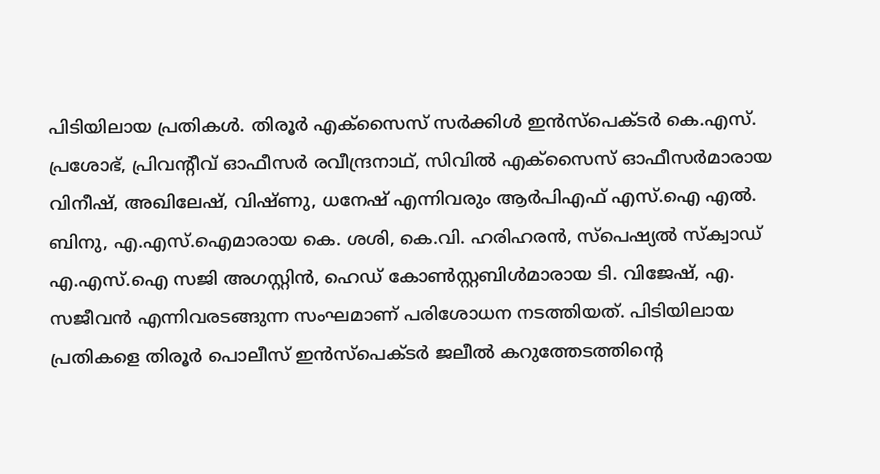പിടിയിലായ പ്രതികൾ. തിരൂർ എക്സൈസ് സർക്കിൾ ഇൻസ്പെക്ടർ കെ.എസ്. പ്രശോഭ്, പ്രിവന്റീവ് ഓഫീസർ രവീന്ദ്രനാഥ്, സിവിൽ എക്സൈസ് ഓഫീസർമാരായ വിനീഷ്, അഖിലേഷ്, വിഷ്ണു, ധനേഷ് എന്നിവരും ആർപിഎഫ് എസ്.ഐ എൽ. ബിനു, എ.എസ്.ഐമാരായ കെ. ശശി, കെ.വി. ഹരിഹരൻ, സ്പെഷ്യൽ സ്ക്വാഡ് എ.എസ്.ഐ സജി അഗസ്റ്റിൻ, ഹെഡ് കോൺസ്റ്റബിൾമാരായ ടി. വിജേഷ്, എ. സജീവൻ എന്നിവരടങ്ങുന്ന സംഘമാണ് പരിശോധന നടത്തിയത്. പിടിയിലായ പ്രതികളെ തിരൂർ പൊലീസ് ഇൻസ്പെക്ടർ ജലീൽ കറുത്തേടത്തിന്റെ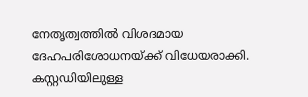നേതൃത്വത്തിൽ വിശദമായ ദേഹപരിശോധനയ്ക്ക് വിധേയരാക്കി. കസ്റ്റഡിയിലുള്ള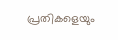പ്രതികളെയും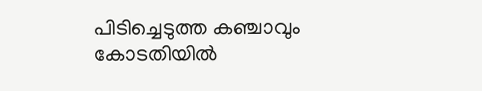പിടിച്ചെടുത്ത കഞ്ചാവും കോടതിയിൽ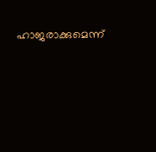ഹാജരാക്കുമെന്ന്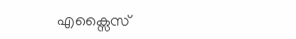എക്സൈസ്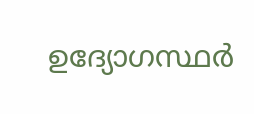ഉദ്യോഗസ്ഥർ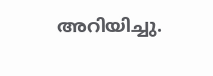അറിയിച്ചു.